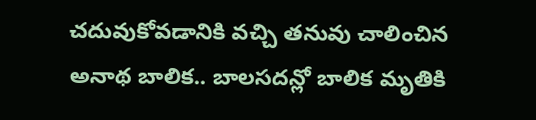చదువుకోవడానికి వచ్చి తనువు చాలించిన అనాథ బాలిక.. బాలసదన్లో బాలిక మృతికి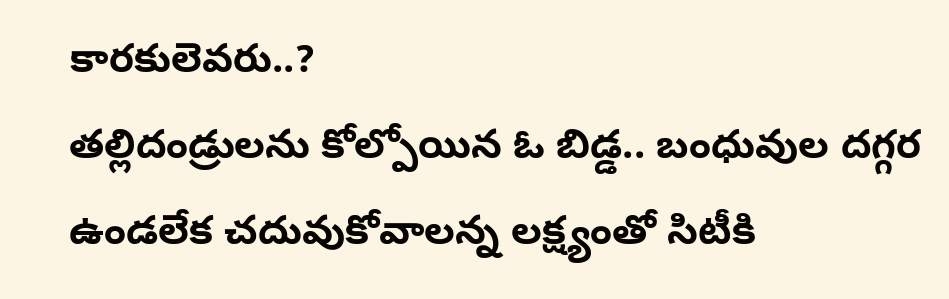కారకులెవరు..?
తల్లిదండ్రులను కోల్పోయిన ఓ బిడ్డ.. బంధువుల దగ్గర ఉండలేక చదువుకోవాలన్న లక్ష్యంతో సిటీకి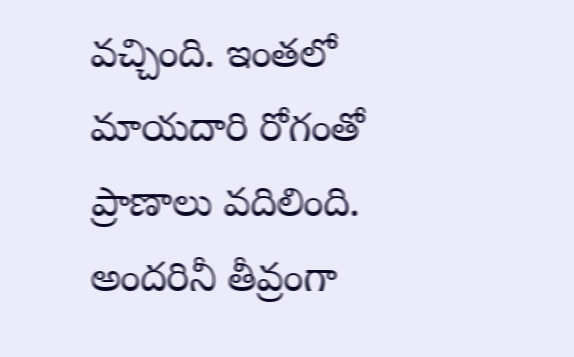వచ్చింది. ఇంతలో మాయదారి రోగంతో ప్రాణాలు వదిలింది. అందరినీ తీవ్రంగా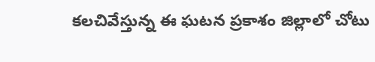కలచివేస్తున్న ఈ ఘటన ప్రకాశం జిల్లాలో చోటు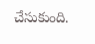చేసుకుంది.